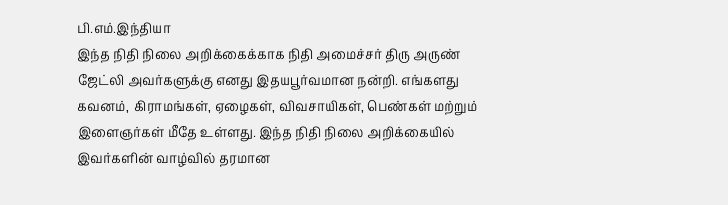பி.எம்.இந்தியா
இந்த நிதி நிலை அறிக்கைக்காக நிதி அமைச்சர் திரு அருண் ஜேட்லி அவர்களுக்கு எனது இதயபூர்வமான நன்றி. எங்களது கவனம், கிராமங்கள், ஏழைகள், விவசாயிகள், பெண்கள் மற்றும் இளைஞர்கள் மீதே உள்ளது. இந்த நிதி நிலை அறிக்கையில் இவர்களின் வாழ்வில் தரமான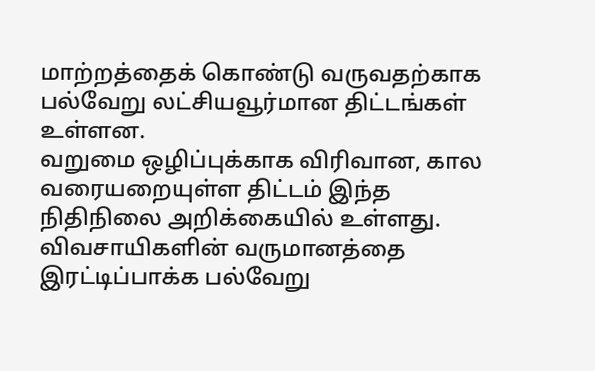மாற்றத்தைக் கொண்டு வருவதற்காக பல்வேறு லட்சியவூர்மான திட்டங்கள் உள்ளன.
வறுமை ஒழிப்புக்காக விரிவான, கால வரையறையுள்ள திட்டம் இந்த நிதிநிலை அறிக்கையில் உள்ளது. விவசாயிகளின் வருமானத்தை இரட்டிப்பாக்க பல்வேறு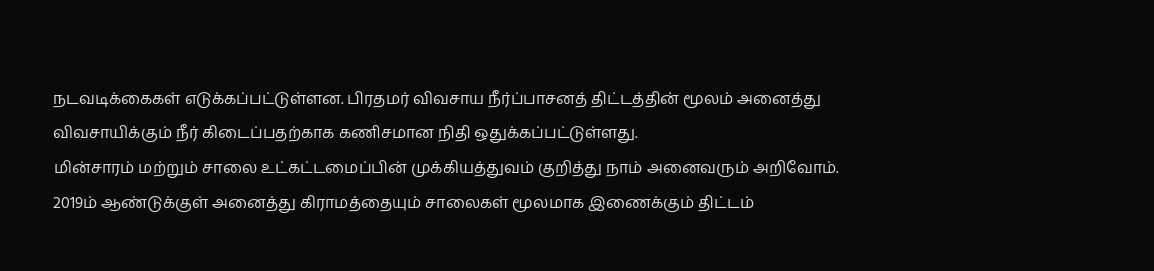நடவடிக்கைகள் எடுக்கப்பட்டுள்ளன. பிரதமர் விவசாய நீர்ப்பாசனத் திட்டத்தின் மூலம் அனைத்து விவசாயிக்கும் நீர் கிடைப்பதற்காக கணிசமான நிதி ஒதுக்கப்பட்டுள்ளது.
மின்சாரம் மற்றும் சாலை உட்கட்டமைப்பின் முக்கியத்துவம் குறித்து நாம் அனைவரும் அறிவோம். 2019ம் ஆண்டுக்குள் அனைத்து கிராமத்தையும் சாலைகள் மூலமாக இணைக்கும் திட்டம்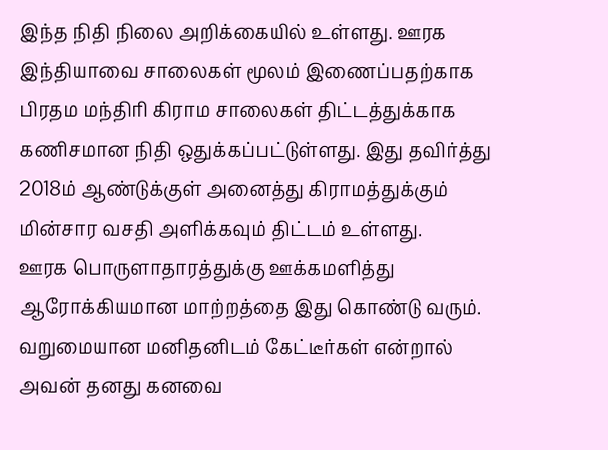இந்த நிதி நிலை அறிக்கையில் உள்ளது. ஊரக இந்தியாவை சாலைகள் மூலம் இணைப்பதற்காக பிரதம மந்திரி கிராம சாலைகள் திட்டத்துக்காக கணிசமான நிதி ஒதுக்கப்பட்டுள்ளது. இது தவிர்த்து 2018ம் ஆண்டுக்குள் அனைத்து கிராமத்துக்கும் மின்சார வசதி அளிக்கவும் திட்டம் உள்ளது.
ஊரக பொருளாதாரத்துக்கு ஊக்கமளித்து ஆரோக்கியமான மாற்றத்தை இது கொண்டு வரும். வறுமையான மனிதனிடம் கேட்டீர்கள் என்றால் அவன் தனது கனவை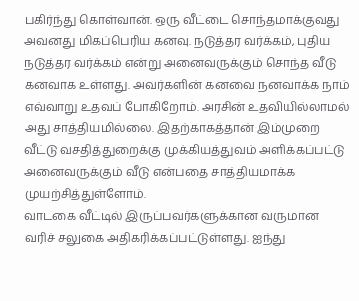பகிர்ந்து கொள்வான். ஒரு வீட்டை சொந்தமாக்குவது அவனது மிகப்பெரிய கனவு. நடுத்தர வர்க்கம், புதிய நடுத்தர வர்க்கம் என்று அனைவருக்கும் சொந்த வீடு கனவாக உள்ளது. அவர்களின் கனவை நனவாக்க நாம் எவ்வாறு உதவப் போகிறோம். அரசின் உதவியில்லாமல் அது சாத்தியமில்லை. இதற்காகத்தான் இம்முறை வீட்டு வசதித்துறைக்கு முக்கியத்துவம் அளிக்கப்பட்டு அனைவருக்கும் வீடு என்பதை சாத்தியமாக்க முயற்சித்துள்ளோம்.
வாடகை வீட்டில் இருப்பவர்களுக்கான வருமான வரிச் சலுகை அதிகரிக்கப்பட்டுள்ளது. ஐந்து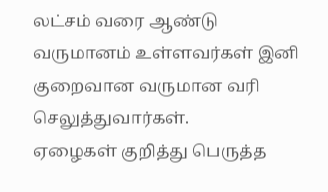லட்சம் வரை ஆண்டு வருமானம் உள்ளவர்கள் இனி குறைவான வருமான வரி செலுத்துவார்கள்.
ஏழைகள் குறித்து பெருத்த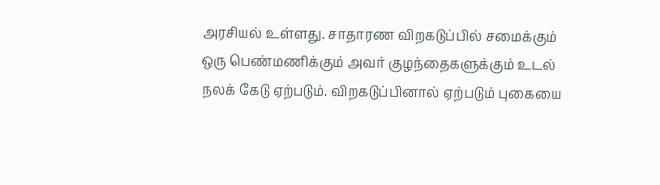அரசியல் உள்ளது. சாதாரண விறகடுப்பில் சமைக்கும் ஒரு பெண்மணிக்கும் அவர் குழந்தைகளுக்கும் உடல் நலக் கேடு ஏற்படும். விறகடுப்பினால் ஏற்படும் புகையை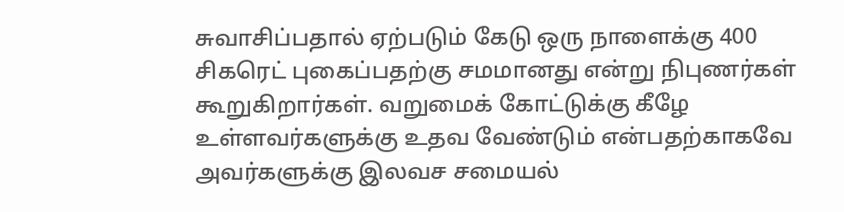சுவாசிப்பதால் ஏற்படும் கேடு ஒரு நாளைக்கு 400 சிகரெட் புகைப்பதற்கு சமமானது என்று நிபுணர்கள் கூறுகிறார்கள். வறுமைக் கோட்டுக்கு கீழே உள்ளவர்களுக்கு உதவ வேண்டும் என்பதற்காகவே அவர்களுக்கு இலவச சமையல்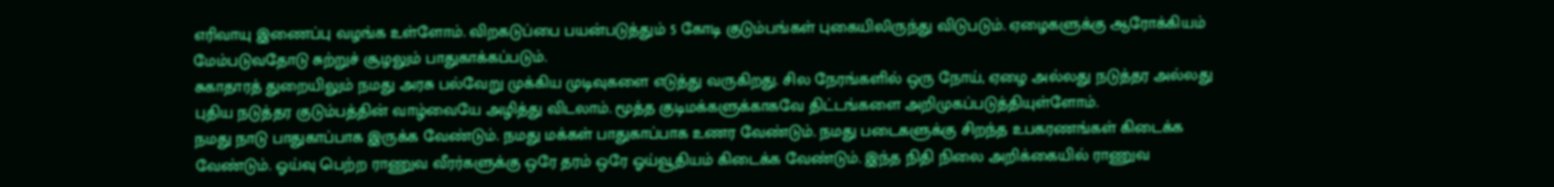எரிவாயு இணைப்பு வழங்க உள்ளோம். விறகடுப்பை பயன்படுத்தும் 5 கோடி குடும்பங்கள் புகையிலிருந்து விடுபடும். ஏழைகளுக்கு ஆரோக்கியம் மேம்படுவதோடு சுற்றுச் சூழலும் பாதுகாக்கப்படும்.
சுகாதாரத் துறையிலும் நமது அரசு பல்வேறு முக்கிய முடிவுகளை எடுத்து வருகிறது. சில நேரங்களில் ஒரு நோய், ஏழை அல்லது நடுத்தர அல்லது புதிய நடுத்தர குடும்பத்தின் வாழ்வையே அழித்து விடலாம். மூத்த குடிமக்களுக்காகவே திட்டங்களை அறிமுகப்படுத்தியுள்ளோம்.
நமது நாடு பாதுகாப்பாக இருக்க வேண்டும். நமது மக்கள் பாதுகாப்பாக உணர வேண்டும். நமது படைகளுக்கு சிறந்த உபகரணங்கள் கிடைக்க வேண்டும். ஓய்வு பெற்ற ராணுவ வீரர்களுக்கு ஒரே தரம் ஒரே ஓய்வூதியம் கிடைக்க வேண்டும். இந்த நிதி நிலை அறிக்கையில் ராணுவ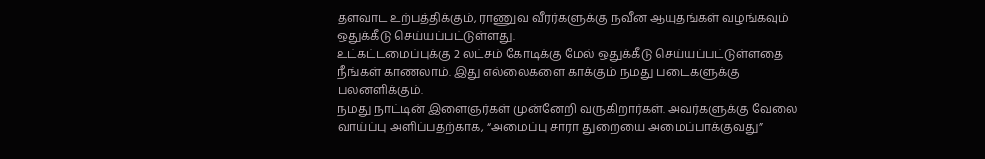தளவாட உற்பத்திக்கும், ராணுவ வீரர்களுக்கு நவீன ஆயுதங்கள் வழங்கவும் ஒதுக்கீடு செய்யப்பட்டுள்ளது.
உட்கட்டமைப்புக்கு 2 லட்சம் கோடிக்கு மேல் ஒதுக்கீடு செய்யப்பட்டுள்ளதை நீங்கள் காணலாம். இது எல்லைகளை காக்கும் நமது படைகளுக்கு பலனளிக்கும்.
நமது நாட்டின் இளைஞர்கள் முன்னேறி வருகிறார்கள். அவர்களுக்கு வேலை வாய்ப்பு அளிப்பதற்காக, “அமைப்பு சாரா துறையை அமைப்பாக்குவது”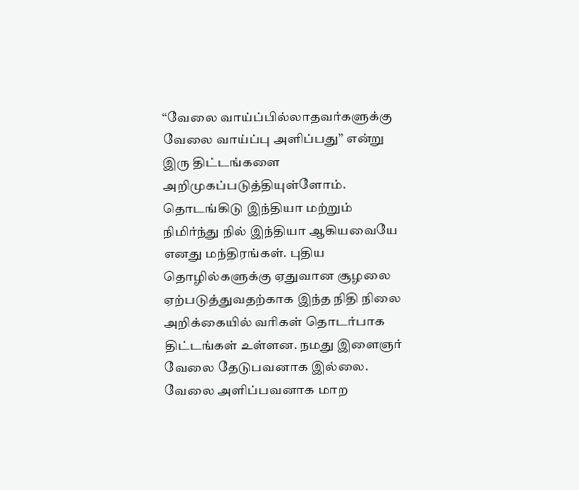“வேலை வாய்ப்பில்லாதவர்களுக்கு வேலை வாய்ப்பு அளிப்பது” என்று இரு திட்டங்களை அறிமுகப்படுத்தியுள்ளோம்.
தொடங்கிடு இந்தியா மற்றும் நிமிர்ந்து நில் இந்தியா ஆகியவையே எனது மந்திரங்கள். புதிய தொழில்களுக்கு ஏதுவான சூழலை ஏற்படுத்துவதற்காக இந்த நிதி நிலை அறிக்கையில் வரிகள் தொடர்பாக திட்டங்கள் உள்ளன. நமது இளைஞர் வேலை தேடுபவனாக இல்லை. வேலை அளிப்பவனாக மாற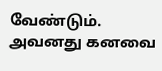வேண்டும். அவனது கனவை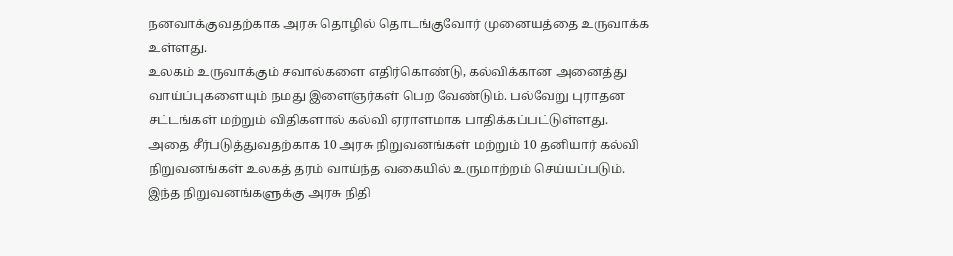நனவாக்குவதற்காக அரசு தொழில் தொடங்குவோர் முனையத்தை உருவாக்க உள்ளது.
உலகம் உருவாக்கும் சவால்களை எதிர்கொண்டு, கல்விக்கான அனைத்து வாய்ப்புகளையும் நமது இளைஞர்கள் பெற வேண்டும். பல்வேறு புராதன சட்டங்கள் மற்றும் விதிகளால் கல்வி ஏராளமாக பாதிக்கப்பட்டுள்ளது. அதை சீர்படுத்துவதற்காக 10 அரசு நிறுவனங்கள் மற்றும் 10 தனியார் கல்வி நிறுவனங்கள் உலகத் தரம் வாய்ந்த வகையில் உருமாற்றம் செய்யப்படும். இந்த நிறுவனங்களுக்கு அரசு நிதி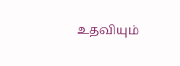உதவியும்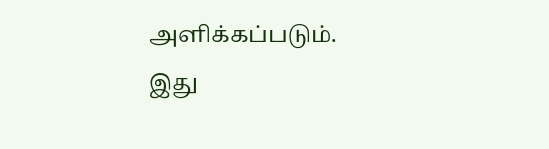அளிக்கப்படும். இது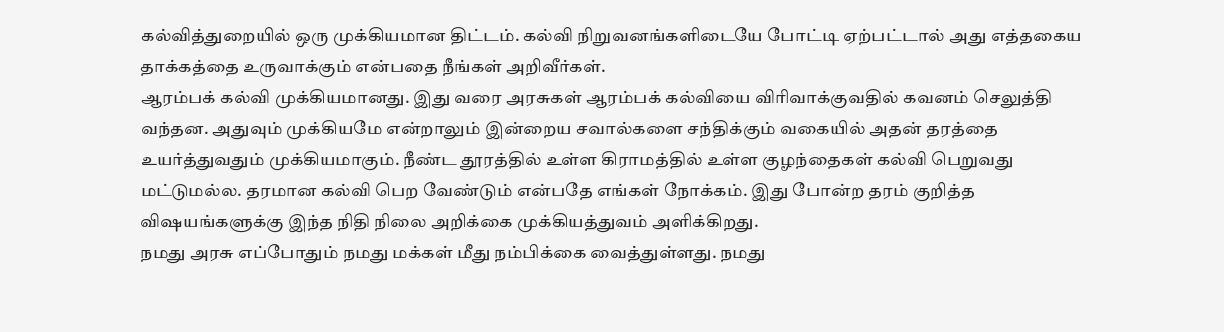கல்வித்துறையில் ஒரு முக்கியமான திட்டம். கல்வி நிறுவனங்களிடையே போட்டி ஏற்பட்டால் அது எத்தகைய தாக்கத்தை உருவாக்கும் என்பதை நீங்கள் அறிவீர்கள்.
ஆரம்பக் கல்வி முக்கியமானது. இது வரை அரசுகள் ஆரம்பக் கல்வியை விரிவாக்குவதில் கவனம் செலுத்தி வந்தன. அதுவும் முக்கியமே என்றாலும் இன்றைய சவால்களை சந்திக்கும் வகையில் அதன் தரத்தை உயர்த்துவதும் முக்கியமாகும். நீண்ட தூரத்தில் உள்ள கிராமத்தில் உள்ள குழந்தைகள் கல்வி பெறுவது மட்டுமல்ல. தரமான கல்வி பெற வேண்டும் என்பதே எங்கள் நோக்கம். இது போன்ற தரம் குறித்த விஷயங்களுக்கு இந்த நிதி நிலை அறிக்கை முக்கியத்துவம் அளிக்கிறது.
நமது அரசு எப்போதும் நமது மக்கள் மீது நம்பிக்கை வைத்துள்ளது. நமது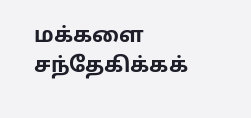மக்களை சந்தேகிக்கக்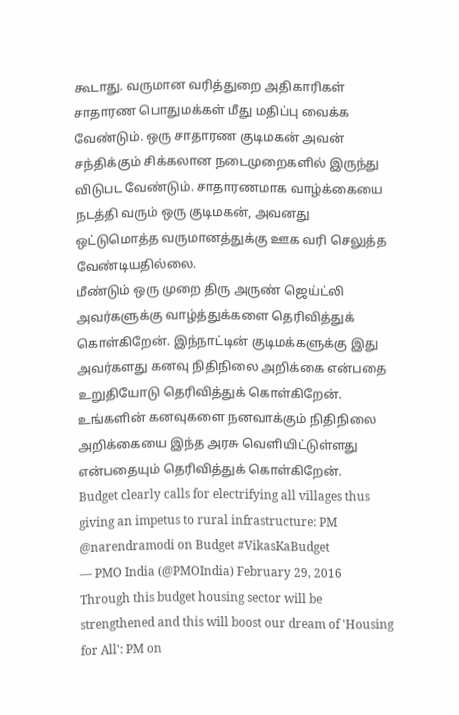கூடாது. வருமான வரித்துறை அதிகாரிகள் சாதாரண பொதுமக்கள் மீது மதிப்பு வைக்க வேண்டும். ஒரு சாதாரண குடிமகன் அவன் சந்திக்கும் சிக்கலான நடைமுறைகளில் இருந்து விடுபட வேண்டும். சாதாரணமாக வாழ்க்கையை நடத்தி வரும் ஒரு குடிமகன், அவனது ஒட்டுமொத்த வருமானத்துக்கு ஊக வரி செலுத்த வேண்டியதில்லை.
மீண்டும் ஒரு முறை திரு அருண் ஜெய்ட்லி அவர்களுக்கு வாழ்த்துக்களை தெரிவித்துக் கொள்கிறேன். இந்நாட்டின் குடிமக்களுக்கு இது அவர்களது கனவு நிதிநிலை அறிக்கை என்பதை உறுதியோடு தெரிவித்துக் கொள்கிறேன். உங்களின் கனவுகளை நனவாக்கும் நிதிநிலை அறிக்கையை இந்த அரசு வெளியிட்டுள்ளது என்பதையும் தெரிவித்துக் கொள்கிறேன்.
Budget clearly calls for electrifying all villages thus giving an impetus to rural infrastructure: PM @narendramodi on Budget #VikasKaBudget
— PMO India (@PMOIndia) February 29, 2016
Through this budget housing sector will be strengthened and this will boost our dream of 'Housing for All': PM on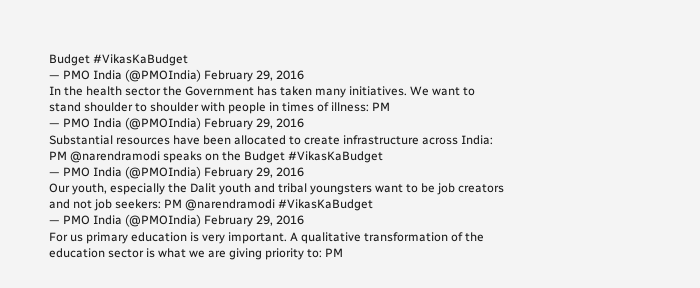Budget #VikasKaBudget
— PMO India (@PMOIndia) February 29, 2016
In the health sector the Government has taken many initiatives. We want to stand shoulder to shoulder with people in times of illness: PM
— PMO India (@PMOIndia) February 29, 2016
Substantial resources have been allocated to create infrastructure across India: PM @narendramodi speaks on the Budget #VikasKaBudget
— PMO India (@PMOIndia) February 29, 2016
Our youth, especially the Dalit youth and tribal youngsters want to be job creators and not job seekers: PM @narendramodi #VikasKaBudget
— PMO India (@PMOIndia) February 29, 2016
For us primary education is very important. A qualitative transformation of the education sector is what we are giving priority to: PM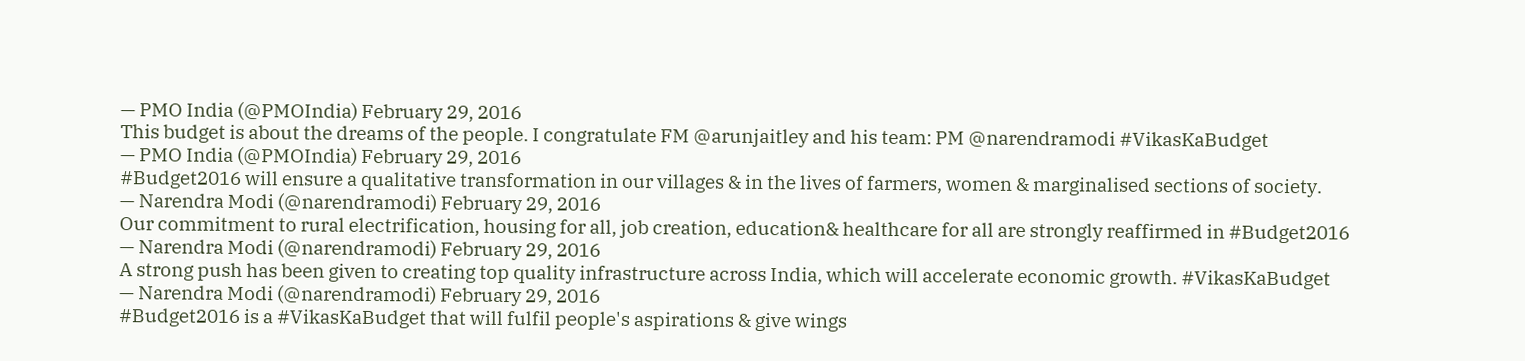— PMO India (@PMOIndia) February 29, 2016
This budget is about the dreams of the people. I congratulate FM @arunjaitley and his team: PM @narendramodi #VikasKaBudget
— PMO India (@PMOIndia) February 29, 2016
#Budget2016 will ensure a qualitative transformation in our villages & in the lives of farmers, women & marginalised sections of society.
— Narendra Modi (@narendramodi) February 29, 2016
Our commitment to rural electrification, housing for all, job creation, education& healthcare for all are strongly reaffirmed in #Budget2016
— Narendra Modi (@narendramodi) February 29, 2016
A strong push has been given to creating top quality infrastructure across India, which will accelerate economic growth. #VikasKaBudget
— Narendra Modi (@narendramodi) February 29, 2016
#Budget2016 is a #VikasKaBudget that will fulfil people's aspirations & give wings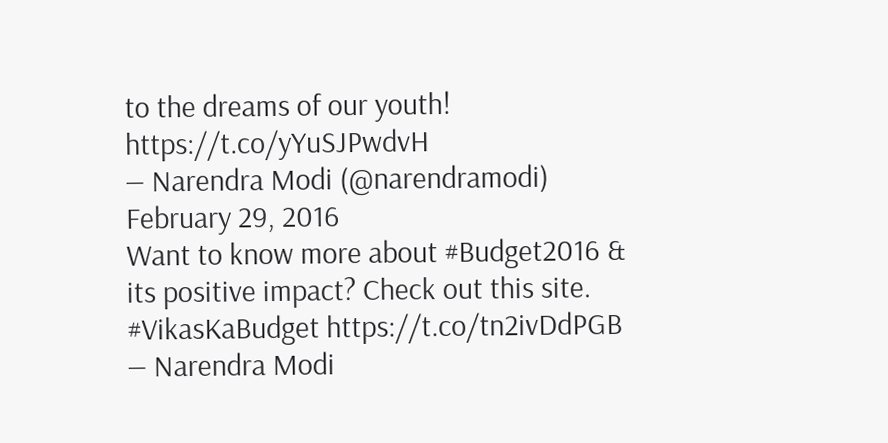to the dreams of our youth! https://t.co/yYuSJPwdvH
— Narendra Modi (@narendramodi) February 29, 2016
Want to know more about #Budget2016 & its positive impact? Check out this site. #VikasKaBudget https://t.co/tn2ivDdPGB
— Narendra Modi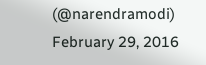(@narendramodi) February 29, 2016